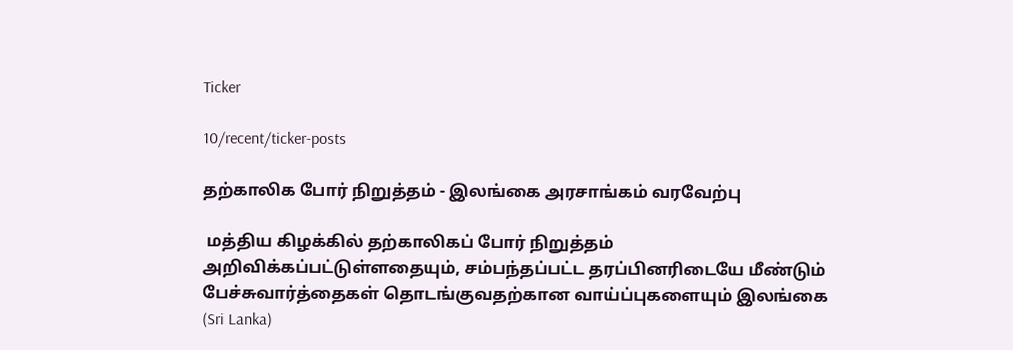Ticker

10/recent/ticker-posts

தற்காலிக போர் நிறுத்தம் - இலங்கை அரசாங்கம் வரவேற்பு

 மத்திய கிழக்கில் தற்காலிகப் போர் நிறுத்தம் அறிவிக்கப்பட்டுள்ளதையும், சம்பந்தப்பட்ட தரப்பினரிடையே மீண்டும் பேச்சுவார்த்தைகள் தொடங்குவதற்கான வாய்ப்புகளையும் இலங்கை (Sri Lanka)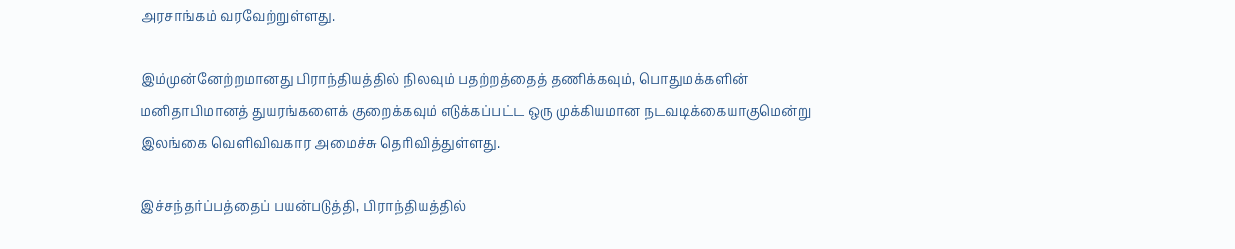அரசாங்கம் வரவேற்றுள்ளது.

இம்முன்னேற்றமானது பிராந்தியத்தில் நிலவும் பதற்றத்தைத் தணிக்கவும், பொதுமக்களின் மனிதாபிமானத் துயரங்களைக் குறைக்கவும் எடுக்கப்பட்ட ஒரு முக்கியமான நடவடிக்கையாகுமென்று இலங்கை வெளிவிவகார அமைச்சு தெரிவித்துள்ளது.

இச்சந்தர்ப்பத்தைப் பயன்படுத்தி, பிராந்தியத்தில்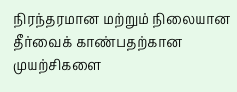நிரந்தரமான மற்றும் நிலையான தீர்வைக் காண்பதற்கான முயற்சிகளை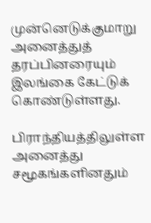முன்னெடுக்குமாறு அனைத்துத் தரப்பினரையும் இலங்கை கேட்டுக் கொண்டுள்ளது.

பிராந்தியத்திலுள்ள அனைத்து சமூகங்களினதும்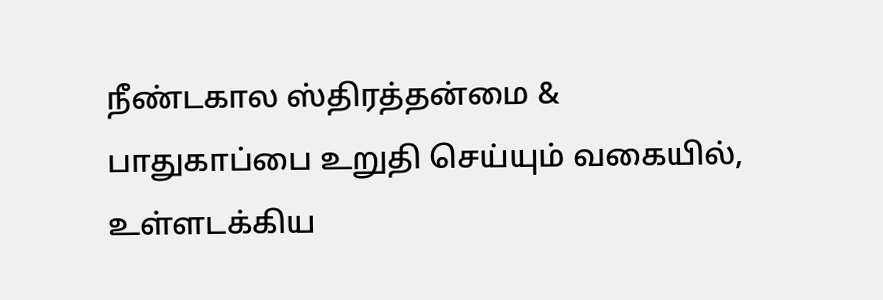நீண்டகால ஸ்திரத்தன்மை & பாதுகாப்பை உறுதி செய்யும் வகையில், உள்ளடக்கிய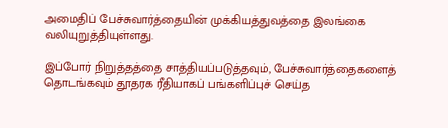அமைதிப் பேச்சுவார்த்தையின் முக்கியத்துவத்தை இலங்கை வலியுறுத்தியுள்ளது.

இப்போர் நிறுத்தத்தை சாத்தியப்படுத்தவும், பேச்சுவார்த்தைகளைத் தொடங்கவும் தூதரக ரீதியாகப் பங்களிப்புச் செய்த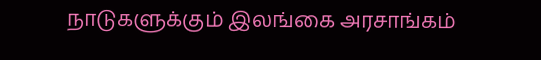நாடுகளுக்கும் இலங்கை அரசாங்கம்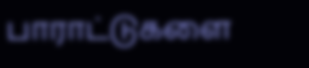பாராட்டுகளை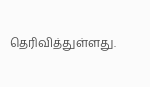தெரிவித்துள்ளது.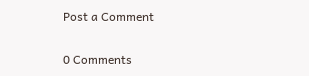Post a Comment

0 Comments